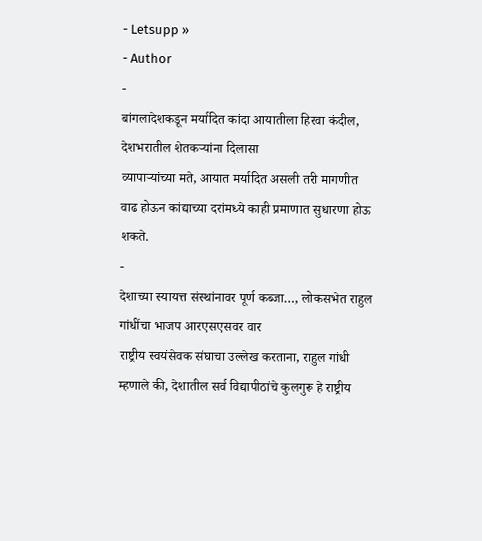- Letsupp »
- Author
-
बांगलादेशकडून मर्यादित कांदा आयातीला हिरवा कंदील, देशभरातील शेतकऱ्यांना दिलासा
व्यापाऱ्यांच्या मते, आयात मर्यादित असली तरी मागणीत वाढ होऊन कांद्याच्या दरांमध्ये काही प्रमाणात सुधारणा होऊ शकते.
-
देशाच्या स्यायत्त संस्थांनावर पूर्ण कब्जा…, लोकसभेत राहुल गांधींचा भाजप आरएसएसवर वार
राष्ट्रीय स्वयंसेवक संघाचा उल्लेख करताना, राहुल गांधी म्हणाले की, देशातील सर्व विद्यापीठांचे कुलगुरू हे राष्ट्रीय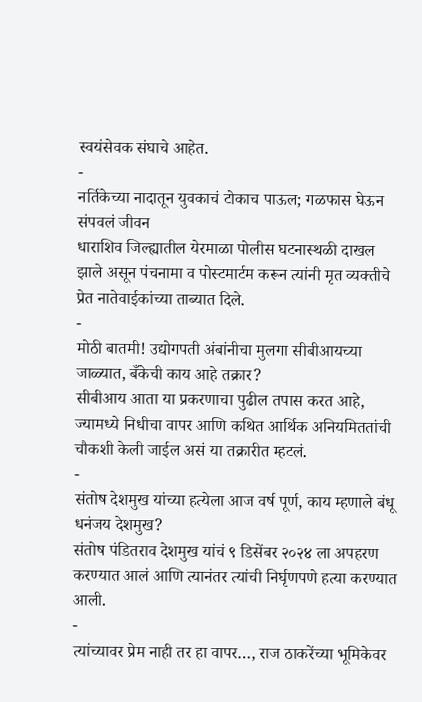स्वयंसेवक संघाचे आहेत.
-
नर्तिकेच्या नादातून युवकाचं टोकाच पाऊल; गळफास घेऊन संपवलं जीवन
धाराशिव जिल्ह्यातील येरमाळा पोलीस घटनास्थळी दाखल झाले असून पंचनामा व पोस्टमार्टम करून त्यांनी मृत व्यक्तीचे प्रेत नातेवाईकांच्या ताब्यात दिले.
-
मोठी बातमी! उद्योगपती अंबांनीचा मुलगा सीबीआयच्या जाळ्यात, बँकेची काय आहे तक्रार?
सीबीआय आता या प्रकरणाचा पुढील तपास करत आहे, ज्यामध्ये निधीचा वापर आणि कथित आर्थिक अनियमिततांची चौकशी केली जाईल असं या तक्रारीत म्हटलं.
-
संतोष देशमुख यांच्या हत्येला आज वर्ष पूर्ण, काय म्हणाले बंधू धनंजय देशमुख?
संतोष पंडितराव देशमुख यांचं ९ डिसेंबर २०२४ ला अपहरण करण्यात आलं आणि त्यानंतर त्यांची निर्घृणपणे हत्या करण्यात आली.
-
त्यांच्यावर प्रेम नाही तर हा वापर…, राज ठाकरेंच्या भूमिकेवर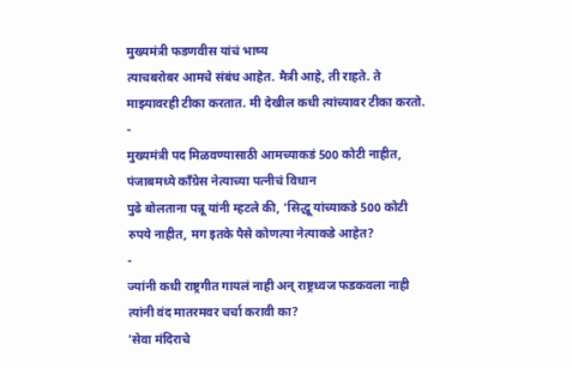मुख्यमंत्री फडणवीस यांचं भाष्य
त्याचबरोबर आमचे संबंध आहेत. मैत्री आहे, ती राहते. ते माझ्यावरही टीका करतात. मी देखील कधी त्यांच्यावर टीका करतो.
-
मुख्यमंत्री पद मिळवण्यासाठी आमच्याकडं 500 कोटी नाहीत, पंजाबमध्ये काँग्रेस नेत्याच्या पत्नीचं विधान
पुढे बोलताना पन्नू यांनी म्हटले की, ‘सिद्धू यांच्याकडे 500 कोटी रुपये नाहीत, मग इतके पैसे कोणत्या नेत्याकडे आहेत?
-
ज्यांनी कधी राष्ट्रगीत गायलं नाही अन् राष्ट्रध्वज फडकवला नाही त्यांनी वंद मातरमवर चर्चा करावी का?
'सेवा मंदिराचे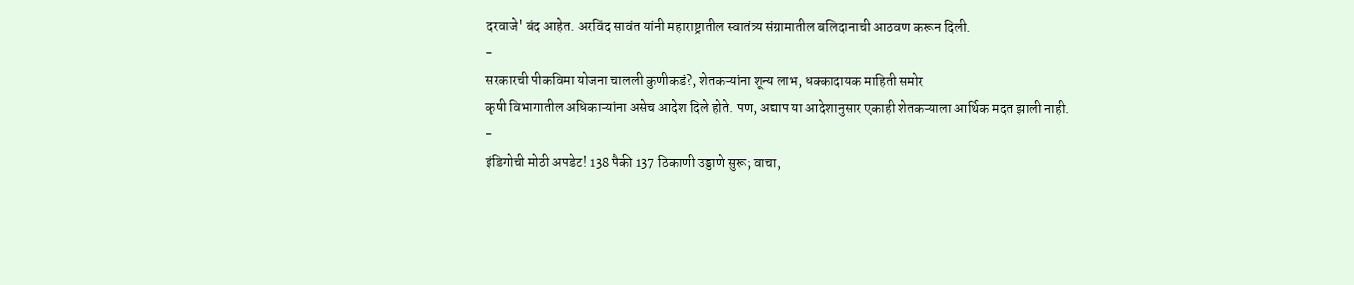दरवाजे' बंद आहेत. अरविंद सावंत यांनी महाराष्ट्रातील स्वातंत्र्य संग्रामातील बलिदानाची आठवण करून दिली.
-
सरकारची पीकविमा योजना चालली कुणीकडं?, शेतकऱ्यांना शून्य लाभ, धक्कादायक माहिती समोर
कृषी विभागातील अधिकाऱ्यांना असेच आदेश दिले होते. पण, अद्याप या आदेशानुसार एकाही शेतकऱ्याला आर्थिक मदत झाली नाही.
-
इंडिगोची मोठी अपडेट! 138 पैकी 137 ठिकाणी उड्डाणे सुरू; वाचा,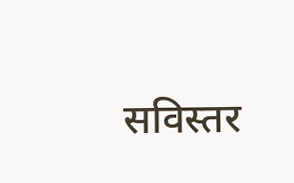सविस्तर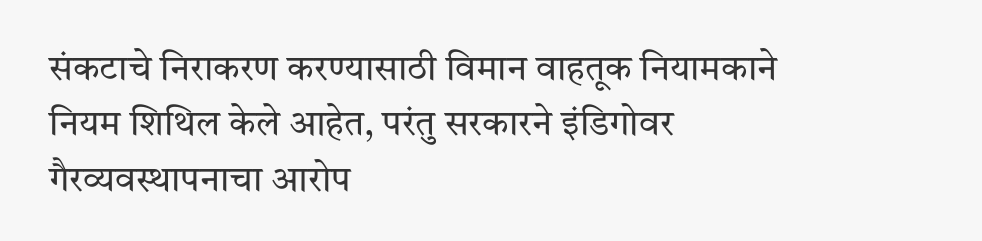संकटाचे निराकरण करण्यासाठी विमान वाहतूक नियामकाने नियम शिथिल केले आहेत, परंतु सरकारने इंडिगोवर गैरव्यवस्थापनाचा आरोप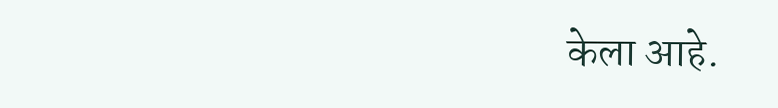केला आहे.